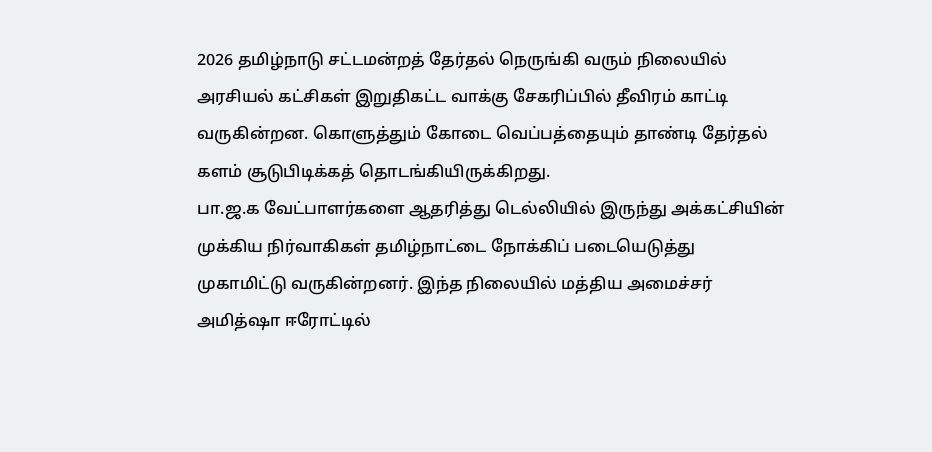2026 தமிழ்நாடு சட்டமன்றத் தேர்தல் நெருங்கி வரும் நிலையில் அரசியல் கட்சிகள் இறுதிகட்ட வாக்கு சேகரிப்பில் தீவிரம் காட்டி வருகின்றன. கொளுத்தும் கோடை வெப்பத்தையும் தாண்டி தேர்தல் களம் சூடுபிடிக்கத் தொடங்கியிருக்கிறது.
பா.ஜ.க வேட்பாளர்களை ஆதரித்து டெல்லியில் இருந்து அக்கட்சியின் முக்கிய நிர்வாகிகள் தமிழ்நாட்டை நோக்கிப் படையெடுத்து முகாமிட்டு வருகின்றனர். இந்த நிலையில் மத்திய அமைச்சர் அமித்ஷா ஈரோட்டில்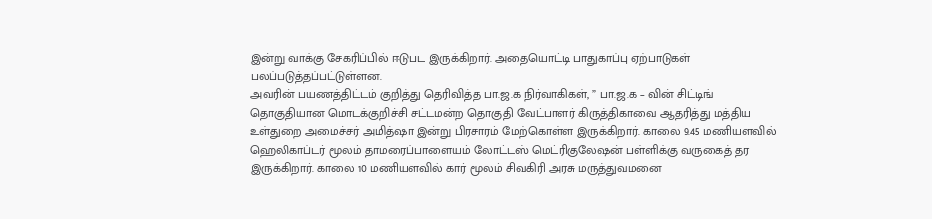இன்று வாக்கு சேகரிப்பில் ஈடுபட இருக்கிறார். அதையொட்டி பாதுகாப்பு ஏற்பாடுகள் பலப்படுத்தப்பட்டுள்ளன.
அவரின் பயணத்திட்டம் குறித்து தெரிவித்த பா.ஜ.க நிர்வாகிகள், ” பா.ஜ.க – வின் சிட்டிங் தொகுதியான மொடக்குறிச்சி சட்டமன்ற தொகுதி வேட்பாளர் கிருத்திகாவை ஆதரித்து மத்திய உள்துறை அமைச்சர் அமித்ஷா இன்று பிரசாரம் மேற்கொள்ள இருக்கிறார். காலை 9.45 மணியளவில் ஹெலிகாப்டர் மூலம் தாமரைப்பாளையம் லோட்டஸ் மெட்ரிகுலேஷன் பள்ளிக்கு வருகைத் தர இருக்கிறார். காலை 10 மணியளவில் கார் மூலம் சிவகிரி அரசு மருத்துவமனை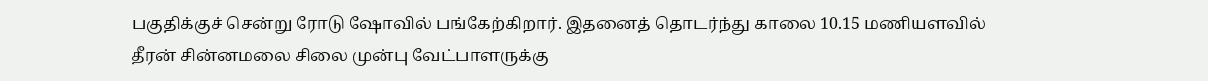பகுதிக்குச் சென்று ரோடு ஷோவில் பங்கேற்கிறார். இதனைத் தொடர்ந்து காலை 10.15 மணியளவில் தீரன் சின்னமலை சிலை முன்பு வேட்பாளருக்கு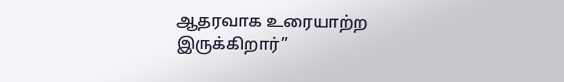ஆதரவாக உரையாற்ற இருக்கிறார்”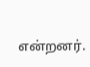என்றனர்.